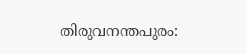തിരുവനന്തപുരം: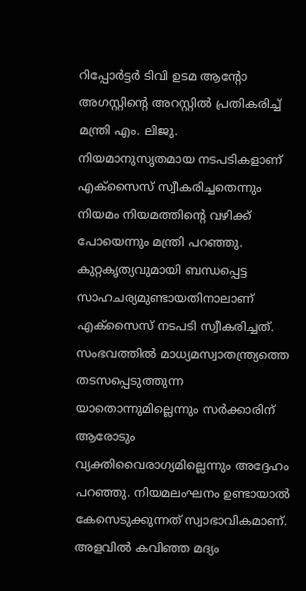റിപ്പോർട്ടർ ടിവി ഉടമ ആന്റോ അഗസ്റ്റിന്റെ അറസ്റ്റിൽ പ്രതികരിച്ച് മന്ത്രി എം. ലിജു. നിയമാനുസൃതമായ നടപടികളാണ് എക്സൈസ് സ്വീകരിച്ചതെന്നും നിയമം നിയമത്തിന്റെ വഴിക്ക് പോയെന്നും മന്ത്രി പറഞ്ഞു. കുറ്റകൃത്യവുമായി ബന്ധപ്പെട്ട സാഹചര്യമുണ്ടായതിനാലാണ് എക്സൈസ് നടപടി സ്വീകരിച്ചത്.
സംഭവത്തിൽ മാധ്യമസ്വാതന്ത്ര്യത്തെ തടസപ്പെടുത്തുന്ന യാതൊന്നുമില്ലെന്നും സർക്കാരിന് ആരോടും വ്യക്തിവൈരാഗ്യമില്ലെന്നും അദ്ദേഹം പറഞ്ഞു. നിയമലംഘനം ഉണ്ടായാൽ കേസെടുക്കുന്നത് സ്വാഭാവികമാണ്. അളവിൽ കവിഞ്ഞ മദ്യം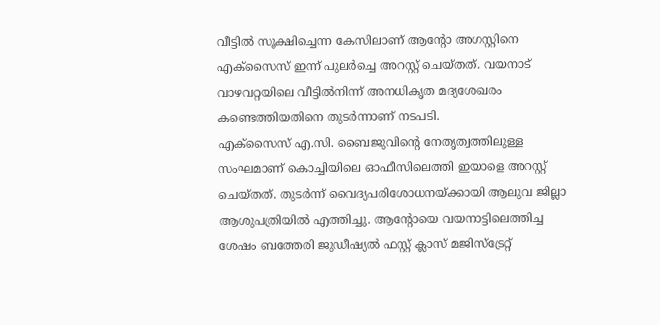വീട്ടിൽ സൂക്ഷിച്ചെന്ന കേസിലാണ് ആന്റോ അഗസ്റ്റിനെ എക്സൈസ് ഇന്ന് പുലർച്ചെ അറസ്റ്റ് ചെയ്തത്. വയനാട് വാഴവറ്റയിലെ വീട്ടിൽനിന്ന് അനധികൃത മദ്യശേഖരം കണ്ടെത്തിയതിനെ തുടർന്നാണ് നടപടി.
എക്സൈസ് എ.സി. ബൈജുവിന്റെ നേതൃത്വത്തിലുള്ള സംഘമാണ് കൊച്ചിയിലെ ഓഫീസിലെത്തി ഇയാളെ അറസ്റ്റ് ചെയ്തത്. തുടർന്ന് വൈദ്യപരിശോധനയ്ക്കായി ആലുവ ജില്ലാ ആശുപത്രിയിൽ എത്തിച്ചു. ആന്റോയെ വയനാട്ടിലെത്തിച്ച ശേഷം ബത്തേരി ജുഡീഷ്യൽ ഫസ്റ്റ് ക്ലാസ് മജിസ്ട്രേറ്റ്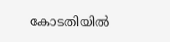കോടതിയിൽ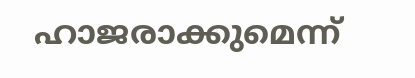ഹാജരാക്കുമെന്ന്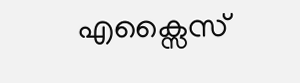എക്സൈസ്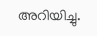അറിയിച്ചു.